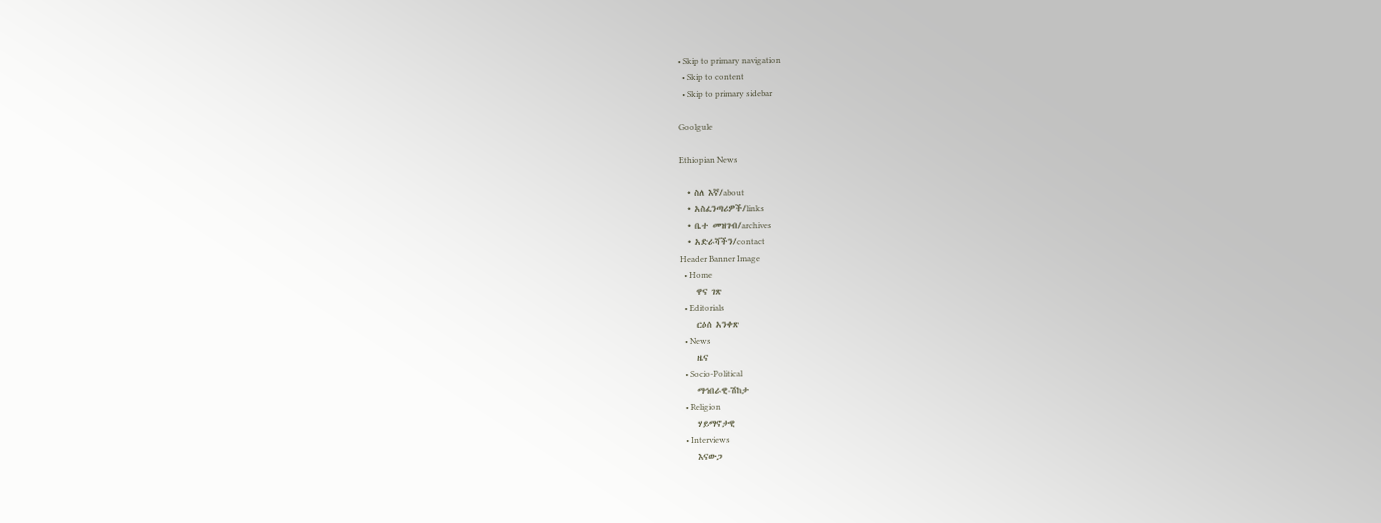• Skip to primary navigation
  • Skip to content
  • Skip to primary sidebar

Goolgule

Ethiopian News

  • ስለ እኛ/about
  • አስፈንጣሪዎች/links
  • ቤተ መዝገብ/archives
  • አድራሻችን/contact
Header Banner Image
  • Home
    ዋና ገጽ
  • Editorials
    ርዕሰ አንቀጽ
  • News
    ዜና
  • Socio-Political
    ማኅበራዊ-ሽከታ
  • Religion
    ሃይማኖታዊ
  • Interviews
    እናውጋ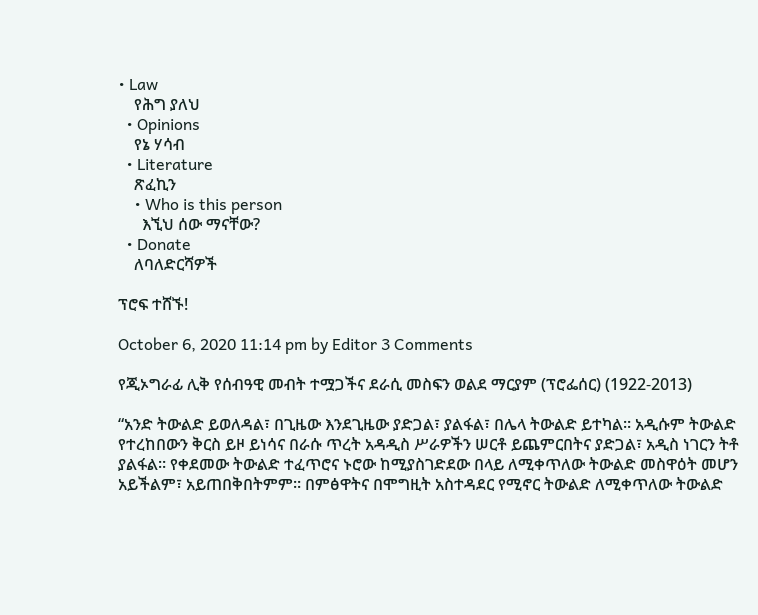• Law
    የሕግ ያለህ
  • Opinions
    የኔ ሃሳብ
  • Literature
    ጽፈኪን
    • Who is this person
      እኚህ ሰው ማናቸው?
  • Donate
    ለባለድርሻዎች

ፕሮፍ ተሸኙ!

October 6, 2020 11:14 pm by Editor 3 Comments

የጂኦግራፊ ሊቅ የሰብዓዊ መብት ተሟጋችና ደራሲ መስፍን ወልደ ማርያም (ፕሮፌሰር) (1922-2013)

“አንድ ትውልድ ይወለዳል፣ በጊዜው እንደጊዜው ያድጋል፣ ያልፋል፣ በሌላ ትውልድ ይተካል። አዲሱም ትውልድ የተረከበውን ቅርስ ይዞ ይነሳና በራሱ ጥረት አዳዲስ ሥራዎችን ሠርቶ ይጨምርበትና ያድጋል፣ አዲስ ነገርን ትቶ ያልፋል። የቀደመው ትውልድ ተፈጥሮና ኑሮው ከሚያስገድደው በላይ ለሚቀጥለው ትውልድ መስዋዕት መሆን አይችልም፣ አይጠበቅበትምም። በምፅዋትና በሞግዚት አስተዳደር የሚኖር ትውልድ ለሚቀጥለው ትውልድ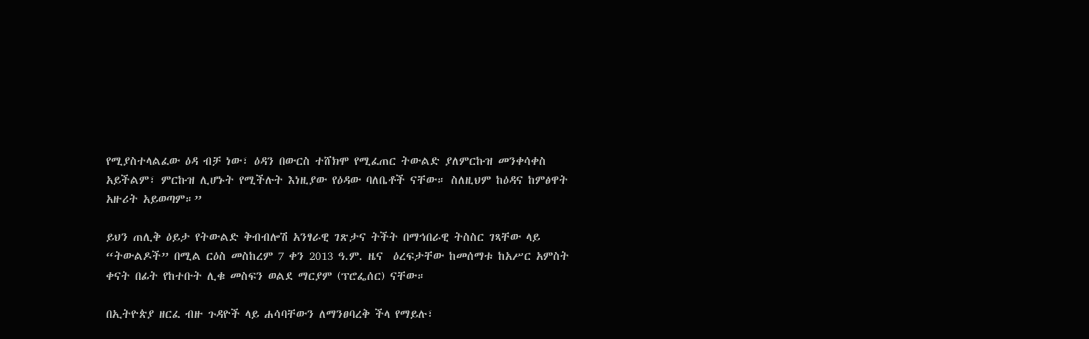የሚያስተላልፈው ዕዳ ብቻ ነው፣ ዕዳን በውርስ ተሸክሞ የሚፈጠር ትውልድ ያለምርኩዝ መንቀሳቀስ አይችልም፣ ምርኩዝ ሊሆኑት የሚችሉት እነዚያው የዕዳው ባለቤቶች ናቸው። ስለዚህም ከዕዳና ከምፅዋት አዙሪት አይወጣም።”

ይህን ጠሊቅ ዕይታ የትውልድ ቅብብሎሽ አንፃራዊ ገጽታና ትችት በማኅበራዊ ትስስር ገጻቸው ላይ “ትውልዶች” በሚል ርዕስ መስከረም 7 ቀን 2013 ዓ.ም. ዜና  ዕረፍታቸው ከመሰማቱ ከአሥር አምስት ቀናት በፊት የከተቡት ሊቁ መስፍን ወልደ ማርያም (ፕሮፌሰር) ናቸው።

በኢትዮጵያ ዘርፈ ብዙ ጉዳዮች ላይ ሐሳባቸውን ለማንፀባረቅ ችላ የማይሉ፣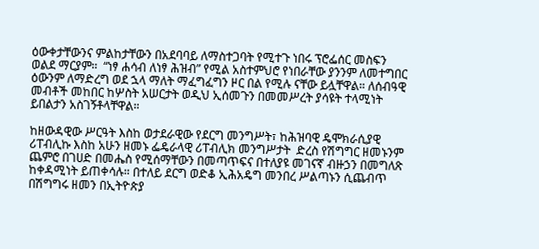ዕውቀታቸውንና ምልከታቸውን በአደባባይ ለማስተጋባት የሚተጉ ነበሩ ፕሮፌሰር መስፍን ወልደ ማርያም።  “ነፃ ሐሳብ ለነፃ ሕዝብ” የሚል አስተምህሮ የነበራቸው ያንንም ለመተግበር ዕውንም ለማድረግ ወደ ኋላ ማለት ማፈግፈግን ዞር በል የሚሉ ናቸው ይሏቸዋል። ለሰብዓዊ መብቶች መከበር ከሦስት አሠርታት ወዲህ ኢሰመጉን በመመሥረት ያሳዩት ተላሚነት ይበልታን አስገኝቶላቸዋል።

ከዘውዳዊው ሥርዓት እስከ ወታደራዊው የደርግ መንግሥት፣ ከሕዝባዊ ዴሞክራሲያዊ ሪፐብሊኩ እስከ አሁን ዘመኑ ፌዴራላዊ ሪፐብሊክ መንግሥታት  ድረስ የሽግግር ዘመኑንም ጨምሮ በገሀድ በመሔስ የሚሰማቸውን በመጣጥፍና በተለያዩ መገናኛ ብዙኃን በመግለጽ ከቀዳሚነት ይጠቀሳሉ። በተለይ ደርግ ወድቆ ኢሕአዴግ መንበረ ሥልጣኑን ሲጨብጥ በሽግግሩ ዘመን በኢትዮጵያ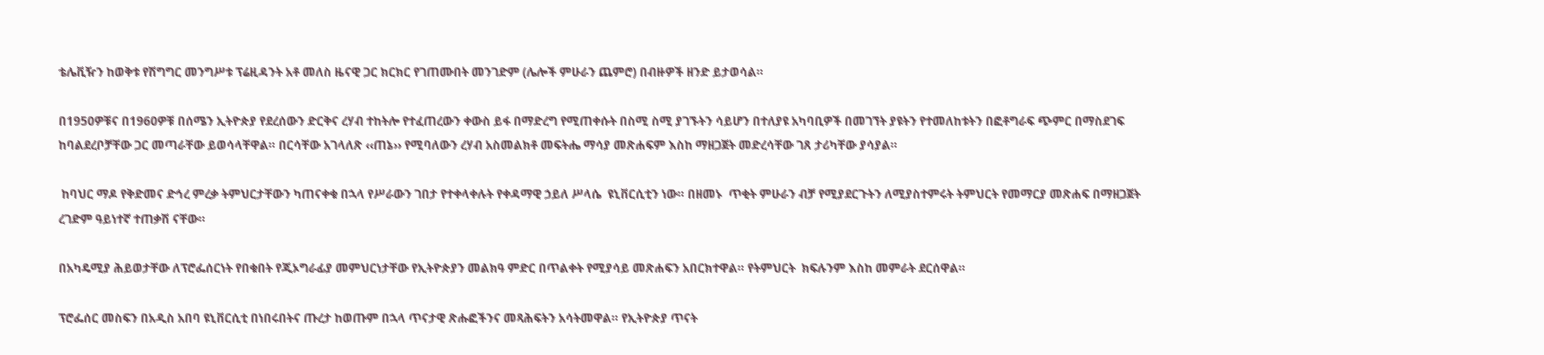ቴሌቪዥን ከወቅቱ የሽግግር መንግሥቱ ፕሬዚዳንት አቶ መለስ ዜናዊ ጋር ክርክር የገጠሙበት መንገድም (ሌሎች ምሁራን ጨምሮ) በብዙዎች ዘንድ ይታወሳል።

በ1950ዎቹና በ1960ዎቹ በሰሜን ኢትዮጵያ የደረሰውን ድርቅና ረሃብ ተከትሎ የተፈጠረውን ቀውስ ይፋ በማድረግ የሚጠቀሱት በስሚ ስሚ ያገኙትን ሳይሆን በተለያዩ አካባቢዎች በመገኘት ያዩትን የተመለከቱትን በፎቶግራፍ ጭምር በማስደገፍ ከባልደረቦቻቸው ጋር መጣራቸው ይወሳላቸዋል። በርሳቸው አገላለጽ ‹‹ጠኔ›› የሚባለውን ረሃብ አስመልክቶ መፍትሔ ማሳያ መጽሐፍም እስከ ማዘጋጀት መድረሳቸው ገጸ ታሪካቸው ያሳያል።

 ከባህር ማዶ የቅድመና ድኅረ ምረቃ ትምህርታቸውን ካጠናቀቁ በኋላ የሥራውን ገበታ የተቀላቀሉት የቀዳማዊ ኃይለ ሥላሴ  ዩኒቨርሲቲን ነው። በዘመኑ  ጥቂት ምሁራን ብቻ የሚያደርጉትን ለሚያስተምሩት ትምህርት የመማርያ መጽሐፍ በማዘጋጀት ረገድም ዓይነተኛ ተጠቃሽ ናቸው።

በአካዴሚያ ሕይወታቸው ለፕሮፌሰርነት የበቁበት የጂኦግራፊያ መምህርነታቸው የኢትዮጵያን መልክዓ ምድር በጥልቀት የሚያሳይ መጽሐፍን አበርክተዋል። የትምህርት  ክፍሉንም እስከ መምራት ደርሰዋል።

ፕሮፌሰር መስፍን በአዲስ አበባ ዩኒቨርሲቲ በነበሩበትና ጡረታ ከወጡም በኋላ ጥናታዊ ጽሑፎችንና መጻሕፍትን አሳትመዋል። የኢትዮጵያ ጥናት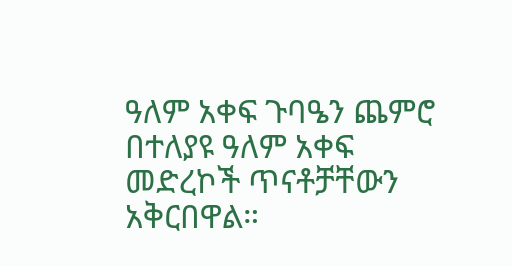ዓለም አቀፍ ጉባዔን ጨምሮ በተለያዩ ዓለም አቀፍ መድረኮች ጥናቶቻቸውን አቅርበዋል።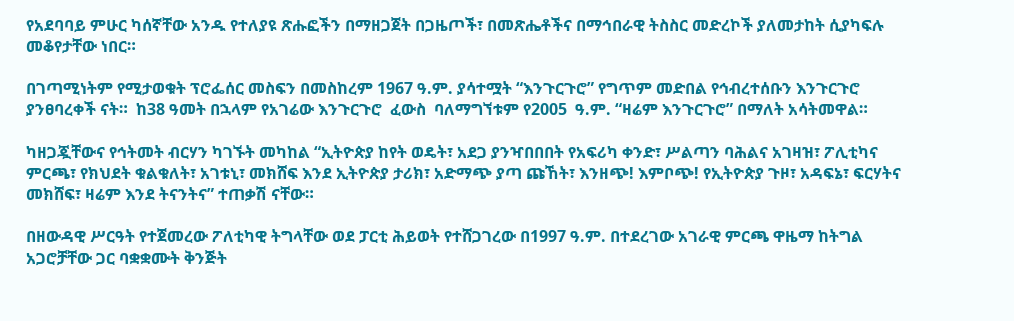የአደባባይ ምሁር ካሰኛቸው አንዱ የተለያዩ ጽሑፎችን በማዘጋጀት በጋዜጦች፣ በመጽሔቶችና በማኅበራዊ ትስስር መድረኮች ያለመታከት ሲያካፍሉ መቆየታቸው ነበር።

በገጣሚነትም የሚታወቁት ፕሮፌሰር መስፍን በመስከረም 1967 ዓ.ም. ያሳተሟት “እንጉርጉሮ” የግጥም መድበል የኅብረተሰቡን እንጉርጉሮ  ያንፀባረቀች ናት።  ከ38 ዓመት በኋላም የአገሬው እንጉርጉሮ  ፈውስ  ባለማግኘቱም የ2005  ዓ.ም. “ዛሬም እንጉርጉሮ” በማለት አሳትመዋል።

ካዘጋጇቸውና የኅትመት ብርሃን ካገኙት መካከል “ኢትዮጵያ ከየት ወዴት፣ አደጋ ያንዣበበበት የአፍሪካ ቀንድ፣ ሥልጣን ባሕልና አገዛዝ፣ ፖሊቲካና ምርጫ፣ የክህደት ቁልቁለት፣ አገቱኒ፣ መክሸፍ እንደ ኢትዮጵያ ታሪክ፣ አድማጭ ያጣ ጩኸት፣ እንዘጭ! እምቦጭ! የኢትዮጵያ ጉዞ፣ አዳፍኔ፣ ፍርሃትና መክሸፍ፣ ዛሬም እንደ ትናንትና” ተጠቃሽ ናቸው።

በዘውዳዊ ሥርዓት የተጀመረው ፖለቲካዊ ትግላቸው ወደ ፓርቲ ሕይወት የተሸጋገረው በ1997 ዓ.ም. በተደረገው አገራዊ ምርጫ ዋዜማ ከትግል አጋሮቻቸው ጋር ባቋቋሙት ቅንጅት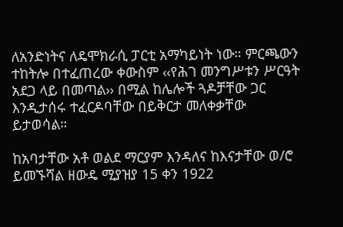ለአንድነትና ለዴሞክራሲ ፓርቲ አማካይነት ነው። ምርጫውን ተከትሎ በተፈጠረው ቀውስም ‹‹የሕገ መንግሥቱን ሥርዓት አደጋ ላይ በመጣል›› በሚል ከሌሎች ጓዶቻቸው ጋር እንዲታሰሩ ተፈርዶባቸው በይቅርታ መለቀቃቸው ይታወሳል።

ከአባታቸው አቶ ወልደ ማርያም እንዳለና ከእናታቸው ወ/ሮ ይመኙሻል ዘውዴ ሚያዝያ 15 ቀን 1922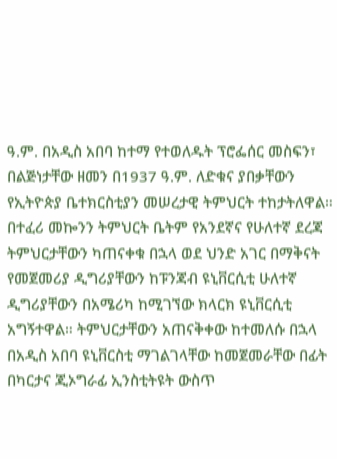ዓ.ም. በአዲስ አበባ ከተማ የተወለዱት ፕሮፌሰር መስፍን፣ በልጅነታቸው ዘመን በ1937 ዓ.ም. ለድቁና ያበቃቸውን የኢትዮጵያ ቤተክርስቲያን መሠረታዊ ትምህርት ተከታትለዋል። በተፈሪ መኰንን ትምህርት ቤትም የአንደኛና የሁለተኛ ደረጃ ትምህርታቸውን ካጠናቀቁ በኋላ ወደ ህንድ አገር በማቅናት የመጀመሪያ ዲግሪያቸውን ከፑንጃብ ዩኒቨርሲቲ ሁለተኛ ዲግሪያቸውን በአሜሪካ ከሚገኘው ክላርክ ዩኒቨርሲቲ አግኝተዋል። ትምህርታቸውን አጠናቅቀው ከተመለሱ በኋላ በአዲስ አበባ ዩኒቨርስቲ ማገልገላቸው ከመጀመራቸው በፊት በካርታና ጂኦግራፊ ኢንስቲትዩት ውስጥ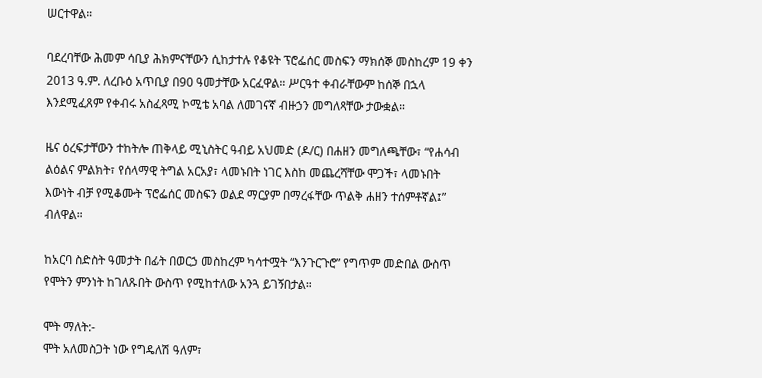ሠርተዋል።

ባደረባቸው ሕመም ሳቢያ ሕክምናቸውን ሲከታተሉ የቆዩት ፕሮፌሰር መስፍን ማክሰኞ መስከረም 19 ቀን 2013 ዓ.ም. ለረቡዕ አጥቢያ በ90 ዓመታቸው አርፈዋል። ሥርዓተ ቀብራቸውም ከሰኞ በኋላ እንደሚፈጸም የቀብሩ አስፈጻሚ ኮሚቴ አባል ለመገናኛ ብዙኃን መግለጻቸው ታውቋል።

ዜና ዕረፍታቸውን ተከትሎ ጠቅላይ ሚኒስትር ዓብይ አህመድ (ዶ/ር) በሐዘን መግለጫቸው፣ “የሐሳብ ልዕልና ምልክት፣ የሰላማዊ ትግል አርአያ፣ ላመኑበት ነገር እስከ መጨረሻቸው ሞጋች፣ ላመኑበት እውነት ብቻ የሚቆሙት ፕሮፌሰር መስፍን ወልደ ማርያም በማረፋቸው ጥልቅ ሐዘን ተሰምቶኛል፤” ብለዋል።

ከአርባ ስድስት ዓመታት በፊት በወርኃ መስከረም ካሳተሟት “እንጉርጉሮ” የግጥም መድበል ውስጥ የሞትን ምንነት ከገለጹበት ውስጥ የሚከተለው አንጓ ይገኝበታል።

ሞት ማለት:-
ሞት አለመስጋት ነው የግዴለሽ ዓለም፣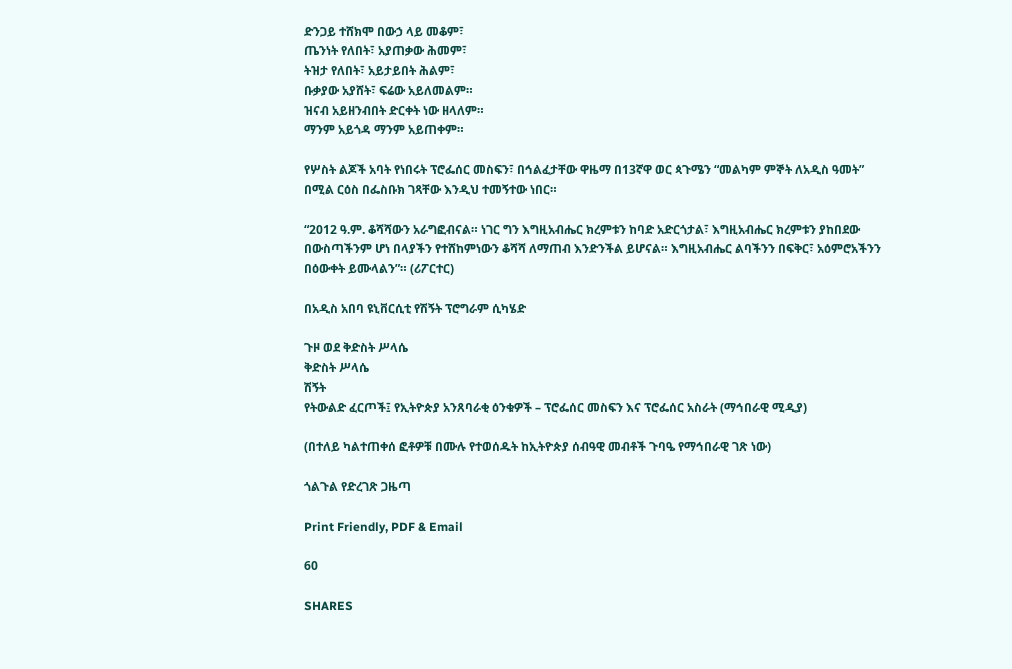ድንጋይ ተሸክሞ በውኃ ላይ መቆም፣
ጤንነት የለበት፣ አያጠቃው ሕመም፣
ትዝታ የለበት፣ አይታይበት ሕልም፣
ቡቃያው አያሸት፣ ፍሬው አይለመልም።
ዝናብ አይዘንብበት ድርቀት ነው ዘላለም።
ማንም አይጎዳ ማንም አይጠቀም።

የሦስት ልጆች አባት የነበሩት ፕሮፌሰር መስፍን፣ በኅልፈታቸው ዋዜማ በ13ኛዋ ወር ጳጉሜን “መልካም ምኞት ለአዲስ ዓመት” በሚል ርዕስ በፌስቡክ ገጻቸው እንዲህ ተመኝተው ነበር።

“2012 ዓ.ም. ቆሻሻውን አራግፎብናል። ነገር ግን እግዚአብሔር ክረምቱን ከባድ አድርጎታል፣ እግዚአብሔር ክረምቱን ያከበደው በውስጣችንም ሆነ በላያችን የተሸከምነውን ቆሻሻ ለማጠብ እንድንችል ይሆናል። እግዚአብሔር ልባችንን በፍቅር፣ አዕምሮአችንን በዕውቀት ይሙላልን”። (ሪፖርተር)

በአዲስ አበባ ዩኒቨርሲቲ የሽኝት ፕሮግራም ሲካሄድ

ጉዞ ወደ ቅድስት ሥላሴ
ቅድስት ሥላሴ
ሽኝት
የትውልድ ፈርጦች፤ የኢትዮጵያ አንጸባራቂ ዕንቁዎች – ፕሮፌሰር መስፍን እና ፕሮፌሰር አስራት (ማኅበራዊ ሚዲያ)

(በተለይ ካልተጠቀሰ ፎቶዎቹ በሙሉ የተወሰዱት ከኢትዮጵያ ሰብዓዊ መብቶች ጉባዔ የማኅበራዊ ገጽ ነው)

ጎልጉል የድረገጽ ጋዜጣ

Print Friendly, PDF & Email

60

SHARES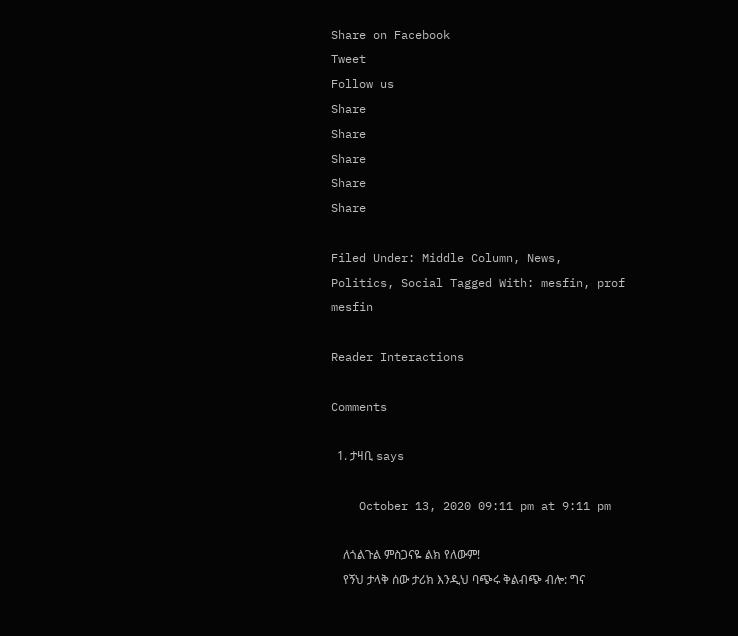Share on Facebook
Tweet
Follow us
Share
Share
Share
Share
Share

Filed Under: Middle Column, News, Politics, Social Tagged With: mesfin, prof mesfin

Reader Interactions

Comments

  1. ታዛቢ says

    October 13, 2020 09:11 pm at 9:11 pm

    ለጎልጉል ምስጋናዬ ልክ የለውም!
    የኝህ ታላቅ ሰው ታሪክ እንዲህ ባጭሩ ቅልብጭ ብሎ: ግና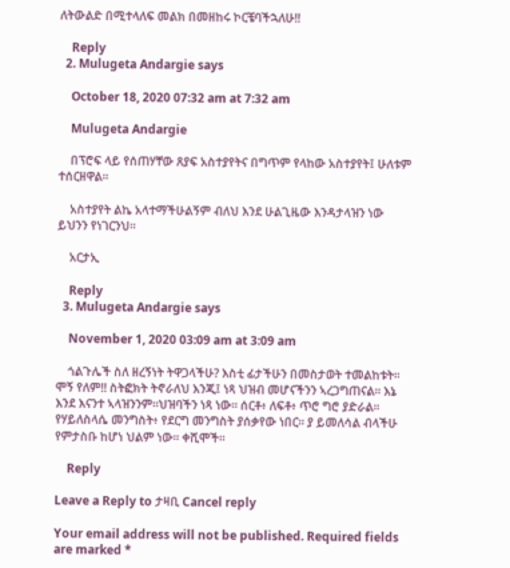ለትውልድ በሚተላለፍ መልክ በመዘከሩ ኮርቼባችኋለሁ!!

    Reply
  2. Mulugeta Andargie says

    October 18, 2020 07:32 am at 7:32 am

    Mulugeta Andargie

    በፕሮፍ ላይ የሰጠሃቸው ጸያፍ አስተያየትና በግጥም የላከው አስተያየት፤ ሁለቱም ተሰርዘዋል።

    አስተያየት ልኬ አላተማችሁልኝም ብለህ እንደ ሁልጊዜው እንዳታላዝን ነው ይህንን የነገርንህ።

    አርታኢ

    Reply
  3. Mulugeta Andargie says

    November 1, 2020 03:09 am at 3:09 am

    ጎልጉሌች ስለ ዘረኝነት ትዋጋላችሁ? እስቲ ፊታችሁን በመስታወት ተመልከቱት። ሞኝ የለም!! ስትፎክት ትኖራለህ እንጂ፤ ነጻ ህዝብ መሆናችንን ኣረጋግጠናል። እኔ እንደ እናንተ ኣላዝንንም።ህዝባችን ነጻ ነው። ሰርቶ፥ ለፍቶ፥ ጥሮ ግሮ ያድራል። የሃይለስላሴ መንግስት፥ የደርግ መንግስት ያሰቃየው ነበር። ያ ይመለሳል ብላችሁ የምታስቡ ከሆነ ህልም ነው። ቀሺሞች።

    Reply

Leave a Reply to ታዛቢ Cancel reply

Your email address will not be published. Required fields are marked *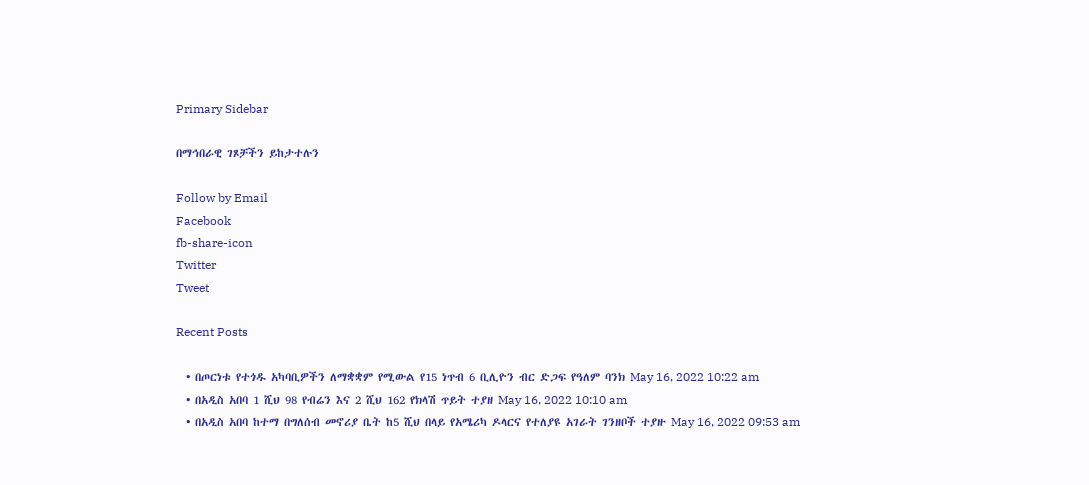Primary Sidebar

በማኅበራዊ ገጾቻችን ይከታተሉን

Follow by Email
Facebook
fb-share-icon
Twitter
Tweet

Recent Posts

  • በጦርነቱ የተጎዱ አካባቢዎችን ለማቋቋም የሚውል የ15 ነጥብ 6 ቢሊዮን ብር ድጋፍ የዓለም ባንክ May 16, 2022 10:22 am
  • በአዲስ አበባ 1 ሺህ 98 የብሬን እና 2 ሺህ 162 የክላሽ ጥይት ተያዘ May 16, 2022 10:10 am
  • በአዲስ አበባ ከተማ በግለሰብ መኖሪያ ቤት ከ5 ሺህ በላይ የአሜሪካ ዶላርና የተለያዩ አገራት ገንዘቦች ተያዙ May 16, 2022 09:53 am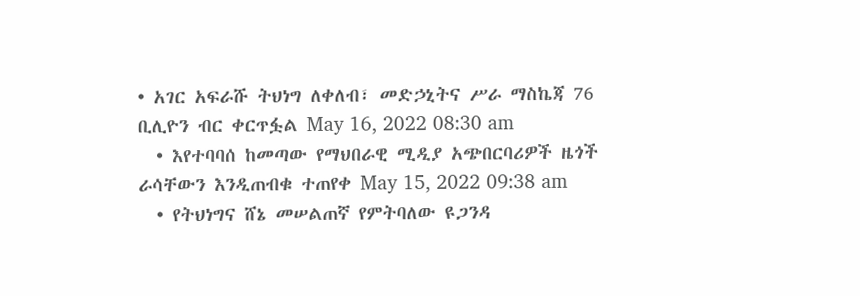• አገር አፍራሹ ትህነግ ለቀለብ፣ መድኃኒትና ሥራ ማስኬጃ 76 ቢሊዮን ብር ቀርጥፏል May 16, 2022 08:30 am
  • እየተባባሰ ከመጣው የማህበራዊ ሚዲያ አጭበርባሪዎች ዜጎች ራሳቸውን እንዲጠብቁ ተጠየቀ May 15, 2022 09:38 am
  • የትህነግና ሸኔ መሠልጠኛ የምትባለው ዩጋንዳ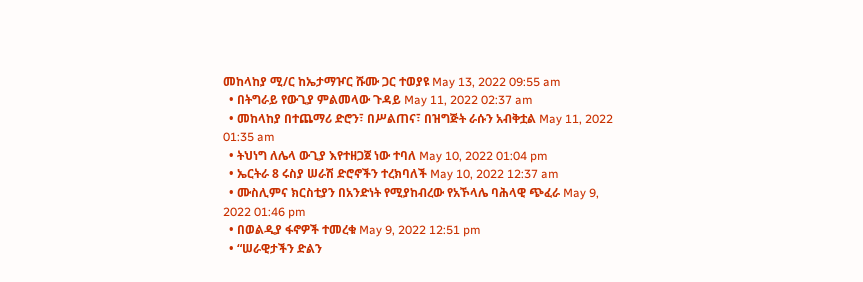መከላከያ ሚ/ር ከኤታማዦር ሹሙ ጋር ተወያዩ May 13, 2022 09:55 am
  • በትግራይ የውጊያ ምልመላው ጉዳይ May 11, 2022 02:37 am
  • መከላከያ በተጨማሪ ድሮን፣ በሥልጠና፣ በዝግጅት ራሱን አብቅቷል May 11, 2022 01:35 am
  • ትህነግ ለሌላ ውጊያ እየተዘጋጀ ነው ተባለ May 10, 2022 01:04 pm
  • ኤርትራ 8 ሩስያ ሠራሽ ድሮኖችን ተረክባለች May 10, 2022 12:37 am
  • ሙስሊምና ክርስቲያን በአንድነት የሚያከብረው የአኾላሌ ባሕላዊ ጭፈራ May 9, 2022 01:46 pm
  • በወልዲያ ፋኖዎች ተመረቁ May 9, 2022 12:51 pm
  • “ሠራዊታችን ድልን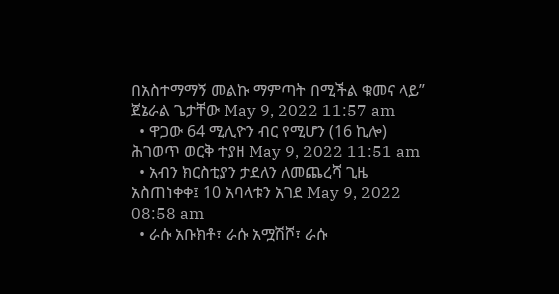በአስተማማኝ መልኩ ማምጣት በሚችል ቁመና ላይ” ጀኔራል ጌታቸው May 9, 2022 11:57 am
  • ዋጋው 64 ሚሊዮን ብር የሚሆን (16 ኪሎ) ሕገወጥ ወርቅ ተያዘ May 9, 2022 11:51 am
  • አብን ክርስቲያን ታደለን ለመጨረሻ ጊዜ አስጠነቀቀ፤ 10 አባላቱን አገደ May 9, 2022 08:58 am
  • ራሱ አቡክቶ፣ ራሱ አሟሽሾ፣ ራሱ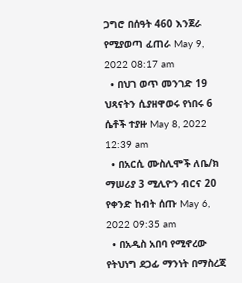ጋግሮ በሰዓት 460 እንጀራ የሚያወጣ ፈጠራ May 9, 2022 08:17 am
  • በህገ ወጥ መንገድ 19 ህጻናትን ሲያዘዋወሩ የነበሩ 6 ሴቶች ተያዙ May 8, 2022 12:39 am
  • በአርሲ ሙስሊሞች ለቤ/ክ ማሠሪያ 3 ሚሊዮን ብርና 20 የቀንድ ከብት ሰጡ May 6, 2022 09:35 am
  • በአዲስ አበባ የሚኖረው የትህነግ ደጋፊ ማንነት በማስረጃ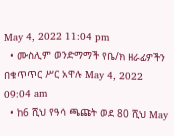May 4, 2022 11:04 pm
  • ሙስሊም ወንድማማች የቤ/ክ ዘራፊዎችን በቁጥጥር ሥር አዋሉ May 4, 2022 09:04 am
  • ከ6 ሺህ የዓሳ ጫጩት ወደ 80 ሺህ May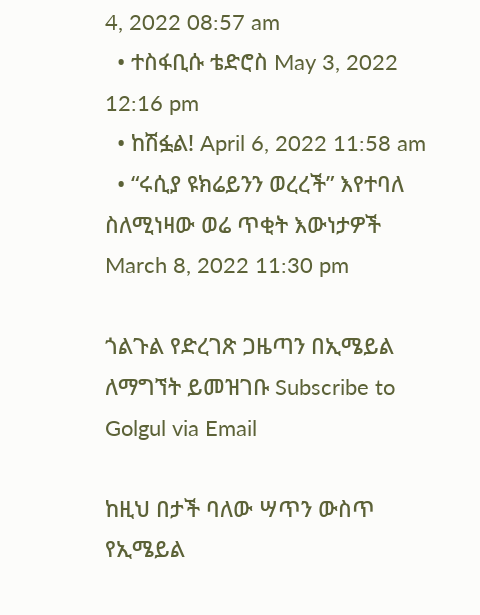4, 2022 08:57 am
  • ተስፋቢሱ ቴድሮስ May 3, 2022 12:16 pm
  • ከሽፏል! April 6, 2022 11:58 am
  • “ሩሲያ ዩክሬይንን ወረረች” እየተባለ ስለሚነዛው ወሬ ጥቂት እውነታዎች March 8, 2022 11:30 pm

ጎልጉል የድረገጽ ጋዜጣን በኢሜይል ለማግኘት ይመዝገቡ Subscribe to Golgul via Email

ከዚህ በታች ባለው ሣጥን ውስጥ የኢሜይል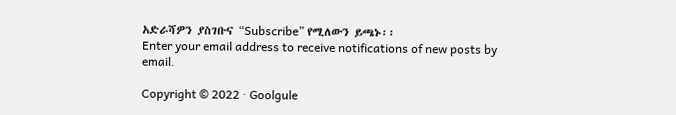አድራሻዎን ያስገቡና “Subscribe” የሚለውን ይጫኑ፡፡
Enter your email address to receive notifications of new posts by email.

Copyright © 2022 · Goolgule